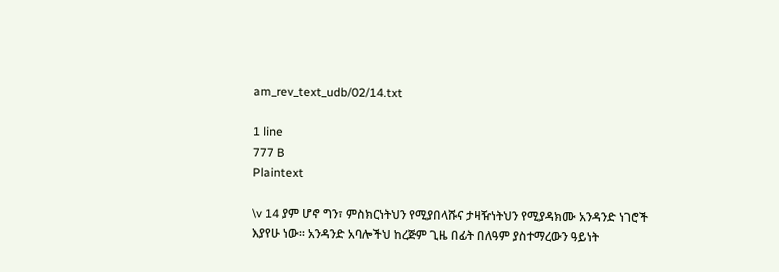am_rev_text_udb/02/14.txt

1 line
777 B
Plaintext

\v 14 ያም ሆኖ ግን፣ ምስክርነትህን የሚያበላሹና ታዛዥነትህን የሚያዳክሙ አንዳንድ ነገሮች እያየሁ ነው። አንዳንድ አባሎችህ ከረጅም ጊዜ በፊት በለዓም ያስተማረውን ዓይነት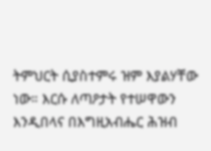ትምህርት ሲያስተምሩ ዝም እያልሃቸው ነው። እርሱ ለጣዖታት የተሠዋውን እንዲበላና በእግዚአብሔር ሕዝብ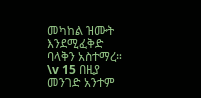መካከል ዝሙት እንደሚፈቅድ ባላቅን አስተማረ። \v 15 በዚያ መንገድ አንተም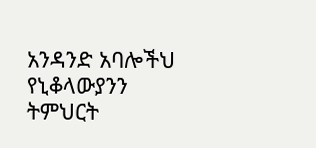አንዳንድ አባሎችህ የኒቆላውያንን ትምህርት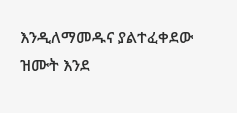እንዲለማመዱና ያልተፈቀደው ዝሙት እንደ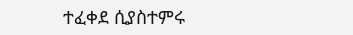ተፈቀደ ሲያስተምሩ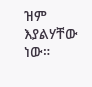ዝም እያልሃቸው ነው።